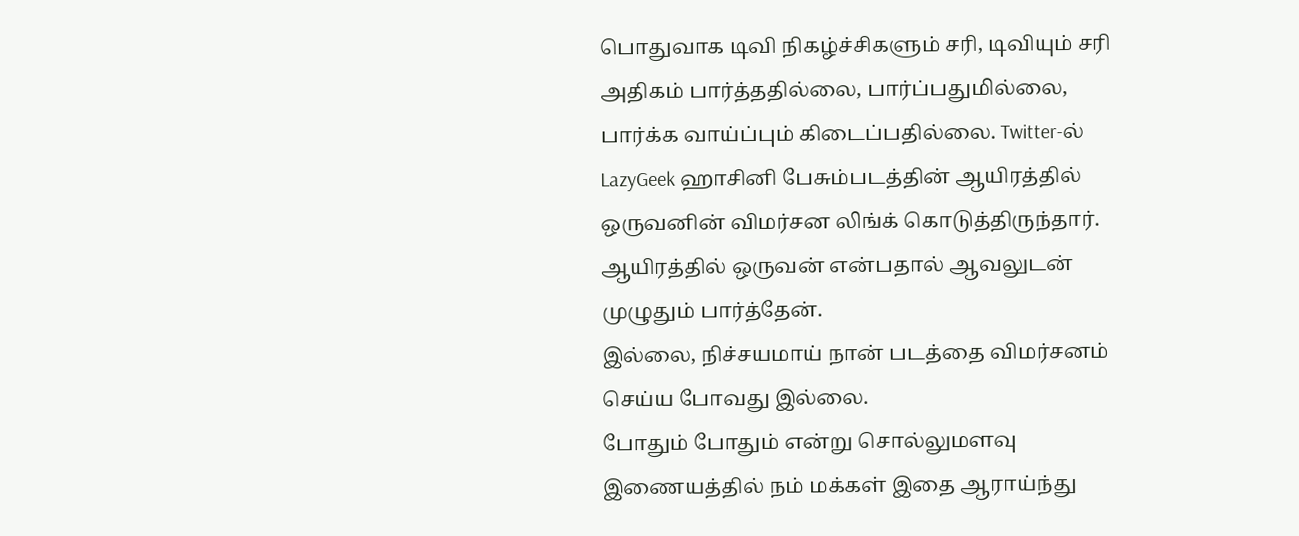பொதுவாக டிவி நிகழ்ச்சிகளும் சரி, டிவியும் சரி அதிகம் பார்த்ததில்லை, பார்ப்பதுமில்லை, பார்க்க வாய்ப்பும் கிடைப்பதில்லை. Twitter-ல் LazyGeek ஹாசினி பேசும்படத்தின் ஆயிரத்தில் ஒருவனின் விமர்சன லிங்க் கொடுத்திருந்தார். ஆயிரத்தில் ஒருவன் என்பதால் ஆவலுடன் முழுதும் பார்த்தேன்.
இல்லை, நிச்சயமாய் நான் படத்தை விமர்சனம் செய்ய போவது இல்லை.
போதும் போதும் என்று சொல்லுமளவு இணையத்தில் நம் மக்கள் இதை ஆராய்ந்து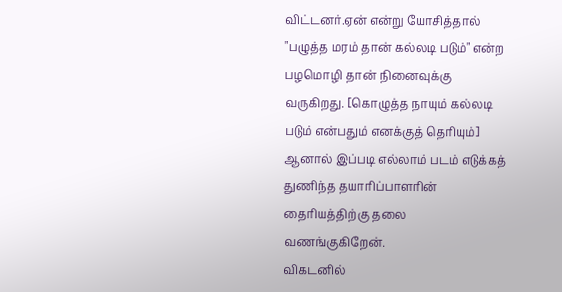விட்டனர்.ஏன் என்று யோசித்தால் "பழுத்த மரம் தான் கல்லடி படும்" என்ற பழமொழி தான் நினைவுக்கு வருகிறது. [கொழுத்த நாயும் கல்லடி படும் என்பதும் எனக்குத் தெரியும்] ஆனால் இப்படி எல்லாம் படம் எடுக்கத் துணிந்த தயாரிப்பாளரின் தைரியத்திற்கு தலை வணங்குகிறேன்.
விகடனில்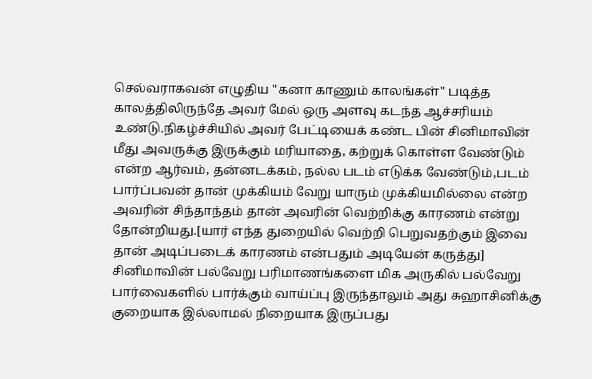செல்வராகவன் எழுதிய "கனா காணும் காலங்கள்" படித்த காலத்திலிருந்தே அவர் மேல் ஒரு அளவு கடந்த ஆச்சரியம் உண்டு.நிகழ்ச்சியில் அவர் பேட்டியைக் கண்ட பின் சினிமாவின் மீது அவருக்கு இருக்கும் மரியாதை, கற்றுக் கொள்ள வேண்டும் என்ற ஆர்வம், தன்னடக்கம், நல்ல படம் எடுக்க வேண்டும்,படம் பார்ப்பவன் தான் முக்கியம் வேறு யாரும் முக்கியமில்லை என்ற அவரின் சிந்தாந்தம் தான் அவரின் வெற்றிக்கு காரணம் என்று தோன்றியது.[யார் எந்த துறையில் வெற்றி பெறுவதற்கும் இவை தான் அடிப்படைக் காரணம் என்பதும் அடியேன் கருத்து]
சினிமாவின் பல்வேறு பரிமாணங்களை மிக அருகில் பல்வேறு பார்வைகளில் பார்க்கும் வாய்ப்பு இருந்தாலும் அது சுஹாசினிக்கு குறையாக இல்லாமல் நிறையாக இருப்பது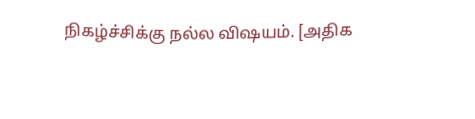நிகழ்ச்சிக்கு நல்ல விஷயம். [அதிக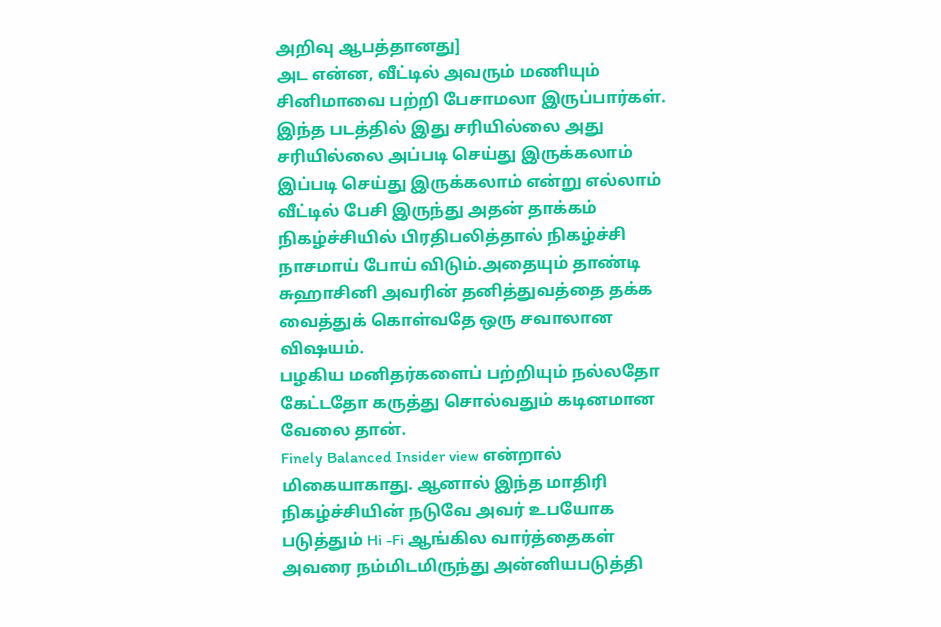அறிவு ஆபத்தானது]
அட என்ன, வீட்டில் அவரும் மணியும் சினிமாவை பற்றி பேசாமலா இருப்பார்கள். இந்த படத்தில் இது சரியில்லை அது சரியில்லை அப்படி செய்து இருக்கலாம் இப்படி செய்து இருக்கலாம் என்று எல்லாம் வீட்டில் பேசி இருந்து அதன் தாக்கம் நிகழ்ச்சியில் பிரதிபலித்தால் நிகழ்ச்சி நாசமாய் போய் விடும்.அதையும் தாண்டி சுஹாசினி அவரின் தனித்துவத்தை தக்க வைத்துக் கொள்வதே ஒரு சவாலான விஷயம்.
பழகிய மனிதர்களைப் பற்றியும் நல்லதோ கேட்டதோ கருத்து சொல்வதும் கடினமான வேலை தான்.
Finely Balanced Insider view என்றால் மிகையாகாது. ஆனால் இந்த மாதிரி நிகழ்ச்சியின் நடுவே அவர் உபயோக படுத்தும் Hi -Fi ஆங்கில வார்த்தைகள் அவரை நம்மிடமிருந்து அன்னியபடுத்தி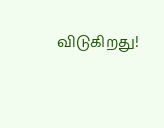விடுகிறது!